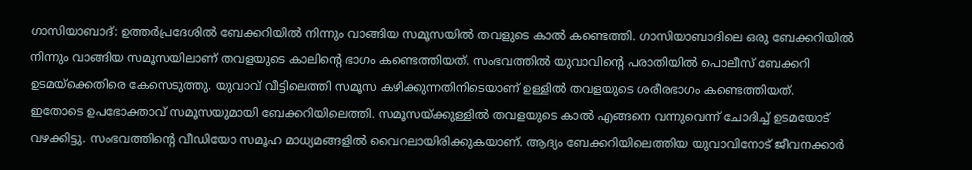ഗാസിയാബാദ്: ഉത്തർപ്രദേശിൽ ബേക്കറിയിൽ നിന്നും വാങ്ങിയ സമൂസയിൽ തവളുടെ കാൽ കണ്ടെത്തി. ഗാസിയാബാദിലെ ഒരു ബേക്കറിയിൽ നിന്നും വാങ്ങിയ സമൂസയിലാണ് തവളയുടെ കാലിന്റെ ഭാഗം കണ്ടെത്തിയത്. സംഭവത്തിൽ യുവാവിന്റെ പരാതിയിൽ പൊലീസ് ബേക്കറി ഉടമയ്ക്കെതിരെ കേസെടുത്തു. യുവാവ് വീട്ടിലെത്തി സമൂസ കഴിക്കുന്നതിനിടെയാണ് ഉള്ളിൽ തവളയുടെ ശരീരഭാഗം കണ്ടെത്തിയത്.
ഇതോടെ ഉപഭോക്താവ് സമൂസയുമായി ബേക്കറിയിലെത്തി. സമൂസയ്ക്കുള്ളിൽ തവളയുടെ കാൽ എങ്ങനെ വന്നുവെന്ന് ചോദിച്ച് ഉടമയോട് വഴക്കിട്ടു. സംഭവത്തിന്റെ വീഡിയോ സമൂഹ മാധ്യമങ്ങളിൽ വൈറലായിരിക്കുകയാണ്. ആദ്യം ബേക്കറിയിലെത്തിയ യുവാവിനോട് ജീവനക്കാർ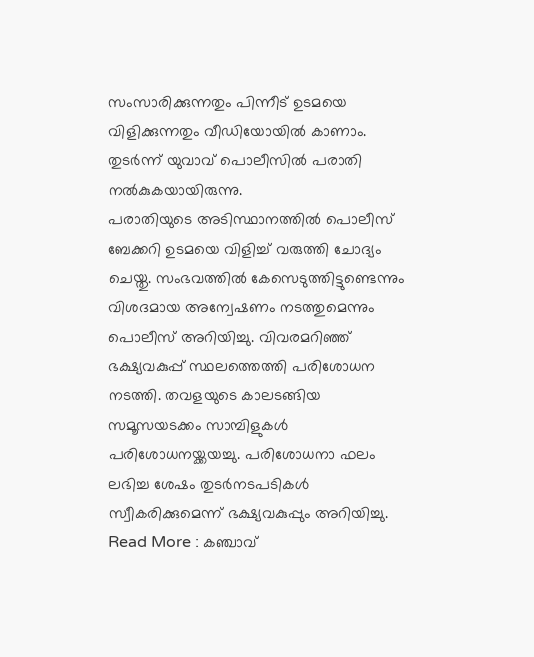സംസാരിക്കുന്നതും പിന്നീട് ഉടമയെ വിളിക്കുന്നതും വീഡിയോയിൽ കാണാം. തുടർന്ന് യുവാവ് പൊലീസിൽ പരാതി നൽകുകയായിരുന്നു.
പരാതിയുടെ അടിസ്ഥാനത്തിൽ പൊലീസ് ബേക്കറി ഉടമയെ വിളിച്ച് വരുത്തി ചോദ്യം ചെയ്തു. സംഭവത്തിൽ കേസെടുത്തിട്ടുണ്ടെന്നും വിശദമായ അന്വേഷണം നടത്തുമെന്നും പൊലീസ് അറിയിച്ചു. വിവരമറിഞ്ഞ് ഭക്ഷ്യവകുപ്പ് സ്ഥലത്തെത്തി പരിശോധന നടത്തി. തവളയുടെ കാലടങ്ങിയ സമൂസയടക്കം സാമ്പിളുകൾ പരിശോധനയ്ക്കയച്ചു. പരിശോധനാ ഫലം ലഭിച്ച ശേഷം തുടർനടപടികൾ സ്വീകരിക്കുമെന്ന് ഭക്ഷ്യവകുപ്പും അറിയിച്ചു.
Read More : കഞ്ചാവ്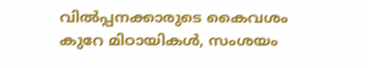വിൽപ്പനക്കാരുടെ കൈവശം കുറേ മിഠായികൾ, സംശയം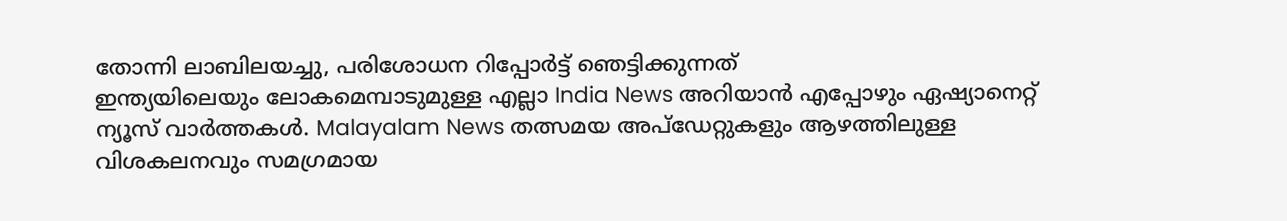തോന്നി ലാബിലയച്ചു, പരിശോധന റിപ്പോർട്ട് ഞെട്ടിക്കുന്നത്
ഇന്ത്യയിലെയും ലോകമെമ്പാടുമുള്ള എല്ലാ India News അറിയാൻ എപ്പോഴും ഏഷ്യാനെറ്റ് ന്യൂസ് വാർത്തകൾ. Malayalam News തത്സമയ അപ്ഡേറ്റുകളും ആഴത്തിലുള്ള വിശകലനവും സമഗ്രമായ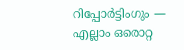റിപ്പോർട്ടിംഗും — എല്ലാം ഒരൊറ്റ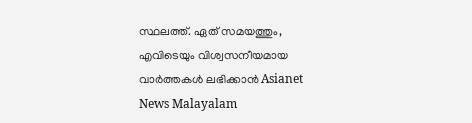സ്ഥലത്ത്. ഏത് സമയത്തും, എവിടെയും വിശ്വസനീയമായ വാർത്തകൾ ലഭിക്കാൻ Asianet News Malayalam